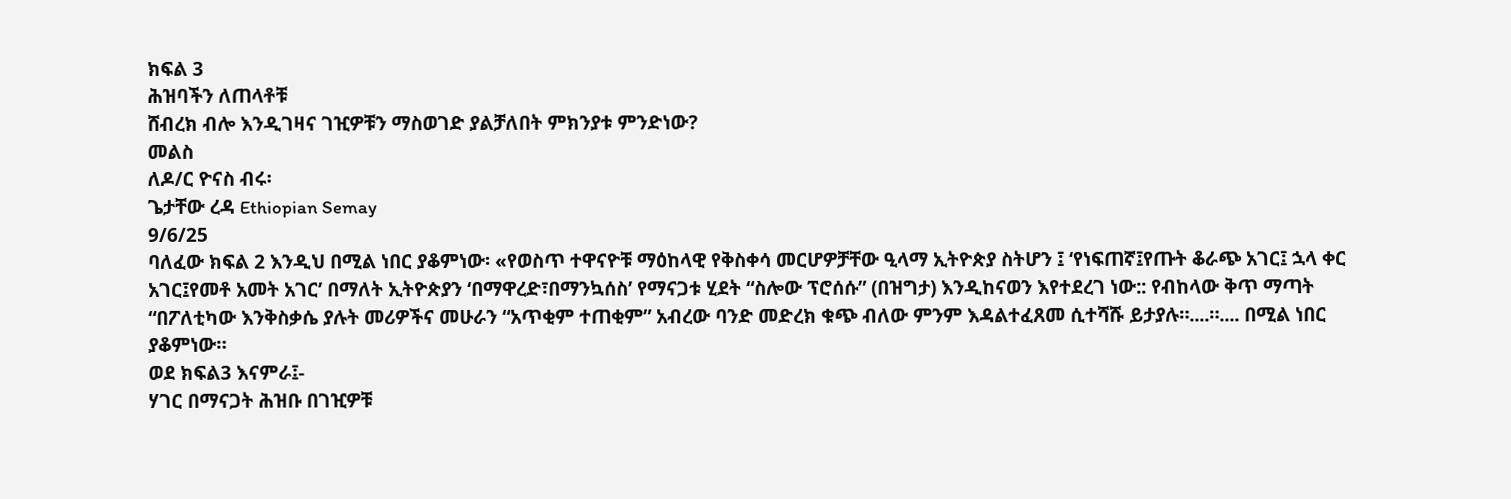ክፍል 3
ሕዝባችን ለጠላቶቹ
ሸብረክ ብሎ እንዲገዛና ገዢዎቹን ማስወገድ ያልቻለበት ምክንያቱ ምንድነው?
መልስ
ለዶ/ር ዮናስ ብሩ፡
ጌታቸው ረዳ Ethiopian Semay
9/6/25
ባለፈው ክፍል 2 እንዲህ በሚል ነበር ያቆምነው፡ «የወስጥ ተዋናዮቹ ማዕከላዊ የቅስቀሳ መርሆዎቻቸው ዒላማ ኢትዮጵያ ስትሆን ፤ ‘የነፍጠኛ፤የጡት ቆራጭ አገር፤ ኋላ ቀር አገር፤የመቶ አመት አገር’ በማለት ኢትዮጵያን ‘በማዋረድ፣በማንኳሰስ’ የማናጋቱ ሂደት “ስሎው ፕሮሰሱ” (በዝግታ) እንዲከናወን እየተደረገ ነው:: የብከላው ቅጥ ማጣት “በፖለቲካው እንቅስቃሴ ያሉት መሪዎችና መሁራን “አጥቂም ተጠቂም” አብረው ባንድ መድረክ ቁጭ ብለው ምንም እዳልተፈጸመ ሲተሻሹ ይታያሉ።....።.... በሚል ነበር ያቆምነው።
ወደ ክፍል3 እናምራ፤-
ሃገር በማናጋት ሕዝቡ በገዢዎቹ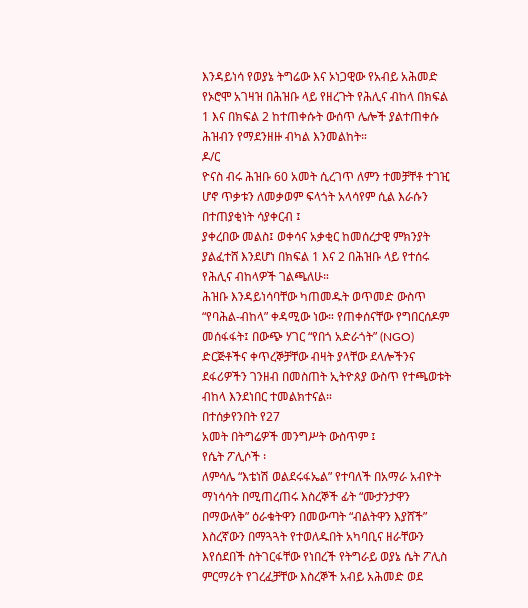እንዳይነሳ የወያኔ ትግሬው እና ኦነጋዊው የአብይ አሕመድ የኦሮሞ አገዛዝ በሕዝቡ ላይ የዘረጉት የሕሊና ብከላ በክፍል 1 እና በክፍል 2 ከተጠቀሱት ውሰጥ ሌሎች ያልተጠቀሱ ሕዝብን የማደንዘዙ ብካል እንመልከት።
ዶ/ር
ዮናስ ብሩ ሕዝቡ 60 አመት ሲረገጥ ለምን ተመቻቸቶ ተገዢ ሆኖ ጥቃቱን ለመቃወም ፍላጎት አላሳየም ሲል እራሱን በተጠያቂነት ሳያቀርብ ፤
ያቀረበው መልስ፤ ወቀሳና አቃቂር ከመሰረታዊ ምክንያት ያልፈተሸ እንደሆነ በክፍል 1 እና 2 በሕዝቡ ላይ የተሰሩ የሕሊና ብከላዎች ገልጫለሁ።
ሕዝቡ እንዳይነሳባቸው ካጠመዱት ወጥመድ ውስጥ “የባሕል-ብከላ” ቀዳሚው ነው። የጠቀሰናቸው የግበርሰዶም መሰፋፋት፤ በውጭ ሃገር “የበጎ አድራጎት” (NGO) ድርጅቶችና ቀጥረኞቻቸው ብዛት ያላቸው ደላሎችንና ደፋሪዎችን ገንዘብ በመስጠት ኢትዮጰያ ውስጥ የተጫወቱት ብከላ እንደነበር ተመልክተናል።
በተሰቃየንበት የ27
አመት በትግሬዎች መንግሥት ውስጥም ፤
የሴት ፖሊሶች ፡
ለምሳሌ “እቴነሽ ወልደሩፋኤል” የተባለች በአማራ አብዮት ማነሳሳት በሚጠረጠሩ እስረኞች ፊት “ሙታንታዋን በማውለቅ” ዕራቁትዋን በመውጣት “ብልትዋን እያሸች” እስረኛውን በማጓጓት የተወለዱበት አካባቢና ዘራቸውን እየሰደበች ስትገርፋቸው የነበረች የትግራይ ወያኔ ሴት ፖሊስ ምርማሪት የገረፈቻቸው እስረኞች አብይ አሕመድ ወደ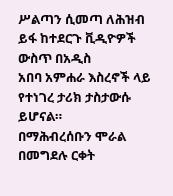ሥልጣን ሲመጣ ለሕዝብ ይፋ ከተደርጉ ቪዲዮዎች ውስጥ በአዲስ
አበባ አምሐራ እስረኖች ላይ የተነገረ ታሪክ ታስታውሱ ይሆናል።
በማሕብረሰቡን ሞራል በመግደሉ ርቀት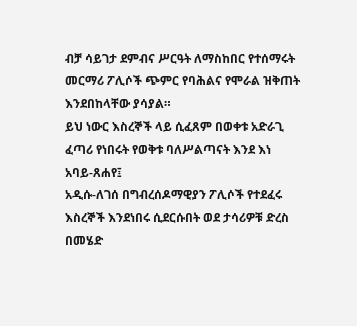ብቻ ሳይገታ ደምብና ሥርዓት ለማስከበር የተሰማሩት መርማሪ ፖሊሶች ጭምር የባሕልና የሞራል ዝቅጠት እንደበከላቸው ያሳያል።
ይህ ነውር እስረኞች ላይ ሲፈጸም በወቀቱ አድራጊ ፈጣሪ የነበሩት የወቅቱ ባለሥልጣናት እንደ እነ አባይ-ጸሐየ፤
አዲሱ-ለገሰ በግብረሰዶማዊያን ፖሊሶች የተደፈሩ እስረኞች እንደነበሩ ሲደርሱበት ወደ ታሳሪዎቹ ድረስ በመሄድ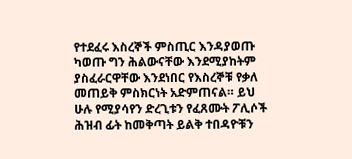የተደፈሩ እስረኞች ምስጢር እንዳያወጡ ካወጡ ግን ሕልውናቸው እንደሚያከትም ያስፈራርዋቸው እንደነበር የእስረኞቹ የቃለ መጠይቅ ምስክርነት አድምጠናል። ይህ ሁሉ የሚያሳየን ድረጊቱን የፈጸሙት ፖሊሶች ሕዝብ ፊት ከመቅጣት ይልቅ ተበዳዮቹን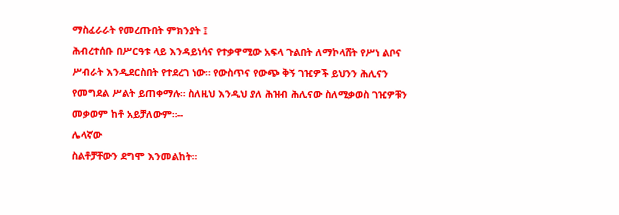ማስፈራራት የመረጡበት ምክንያት ፤
ሕብረተሰቡ በሥርዓቱ ላይ እንዳይነሳና የተቃዋሚው አፍላ ጉልበት ለማኮላሸት የሥነ ልቦና ሥብራት እንዲደርስበት የተደረገ ነው። የውስጥና የውጭ ቅኝ ገዢዎች ይህንን ሕሊናን የመግደል ሥልት ይጠቀማሉ። ስለዚህ እንዲህ ያለ ሕዝብ ሕሊናው ስለሚቃወስ ገዢዎቹን መቃወም ከቶ አይቻለውም።--
ሌላኛው
ስልቶቻቸውን ደግሞ እንመልከት።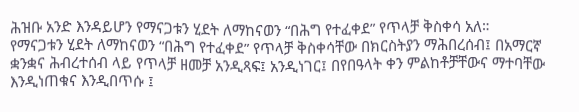ሕዝቡ አንድ እንዳይሆን የማናጋቱን ሂደት ለማከናወን “በሕግ የተፈቀደ” የጥላቻ ቅስቀሳ አለ።
የማናጋቱን ሂደት ለማከናወን “በሕግ የተፈቀደ” የጥላቻ ቅስቀሳቸው በክርስትያን ማሕበረሰብ፤ በአማርኛ
ቋንቋና ሕብረተሰብ ላይ የጥላቻ ዘመቻ አንዲጻፍ፤ አንዲነገር፤ በየበዓላት ቀን ምልከቶቻቸውና ማተባቸው እንዲነጠቁና እንዲበጥሱ ፤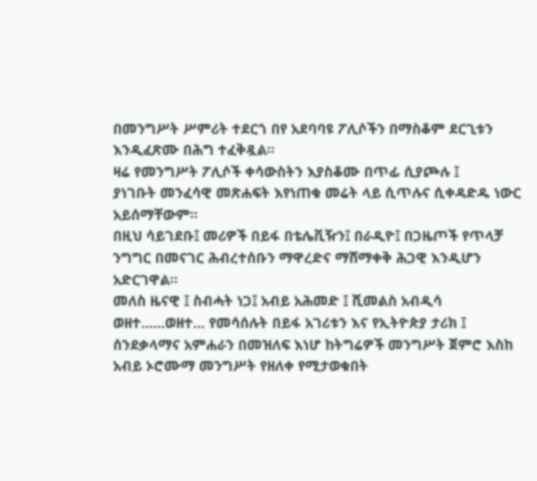በመንግሥት ሥምሪት ተደርጎ በየ አደባባዩ ፖሊሶችን በማስቆም ደርጊቱን እንዲፈጽሙ በሕግ ተፈቅዷል።
ዛሬ የመንግሥት ፖሊሶች ቀሳውስትን እያስቆሙ በጥፊ ሲያጮሉ ፤
ያነገቡት መንፈሳዊ መጽሐፍት እየነጠቁ መሬት ላይ ሲጥሉና ሲቀዳድዱ ነውር አይሰማቸውም።
በዚህ ሳይገደቡ፤ መሪዎች በይፋ በቴሌቪዥን፤ በራዲዮ፤ በጋዜጦች የጥላቻ ንግግር በመናገር ሕብረተሰቡን ማዋረድና ማሸማቀቅ ሕጋዊ እንዲሆን አድርገዋል።
መለስ ዜናዊ ፤ ስብሓት ነጋ፤ አብይ አሕመድ ፤ ሺመልስ አብዲሳ ወዘተ……ወዘተ… የመሳሰሉት በይፋ አገሪቱን እና የኢትዮጵያ ታሪክ ፤
ሰንደቃላማና አምሐራን በመዝለፍ እነሆ ከትግሬዎች መንግሥት ጀምሮ እስከ አብይ ኦሮሙማ መንግሥት የዘለቀ የሚታወቁበት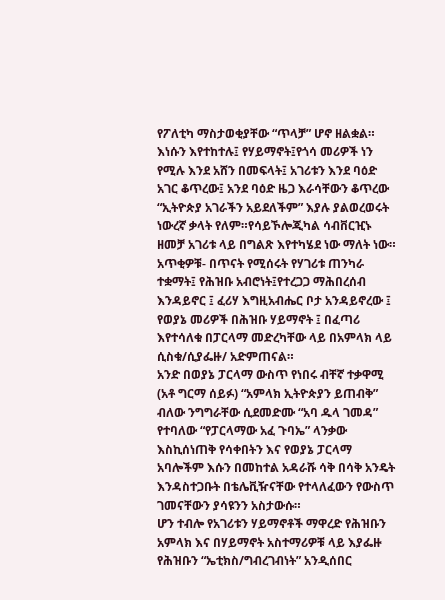የፖለቲካ ማስታወቂያቸው “ጥላቻ” ሆኖ ዘልቋል።
እነሱን እየተከተሉ፤ የሃይማኖት፤የጎሳ መሪዎች ነን የሚሉ እንደ አሸን በመፍላት፤ አገሪቱን እንደ ባዕድ አገር ቆጥረው፤ አንደ ባዕድ ዜጋ እራሳቸውን ቆጥረው “ኢትዮጵያ አገራችን አይደለችም” እያሉ ያልወረወሩት ነውረኛ ቃላት የለም።የሳይኾሎጂካል ሳብቨርዢኑ ዘመቻ አገሪቱ ላይ በግልጽ እየተካሄደ ነው ማለት ነው።
አጥቂዎቹ- በጥናት የሚሰሩት የሃገሪቱ ጠንካራ ተቋማት፤ የሕዝቡ አብሮነት፤የተረጋጋ ማሕበረሰብ እንዳይኖር ፤ ፈሪሃ እግዚአብሔር ቦታ አንዳይኖረው ፤ የወያኔ መሪዎች በሕዝቡ ሃይማኖት ፤ በፈጣሪ እየተሳለቁ በፓርላማ መድረካቸው ላይ በአምላክ ላይ ሲስቁ/ሲያፌዙ/ አድምጠናል።
አንድ በወያኔ ፓርላማ ውስጥ የነበሩ ብቸኛ ተቃዋሚ (አቶ ግርማ ሰይፉ) “አምላክ ኢትዮጵያን ይጠብቅ” ብለው ንግግራቸው ሲደመድሙ “አባ ዱላ ገመዳ” የተባለው “የፓርላማው አፈ ጉባኤ” ላንቃው እስኪሰነጠቅ የሳቀበትን እና የወያኔ ፓርላማ አባሎችም እሱን በመከተል አዳራሹ ሳቅ በሳቅ አንዴት እንዳስተጋቡት በቴሌቪዥናቸው የተላለፈውን የውስጥ ገመናቸውን ያሳዩንን አስታውሱ።
ሆን ተብሎ የአገሪቱን ሃይማኖቶች ማዋረድ የሕዝቡን አምላክ እና በሃይማኖት አስተማሪዎቹ ላይ እያፌዙ የሕዝቡን “ኤቲክስ/ግብረገብነት” አንዲሰበር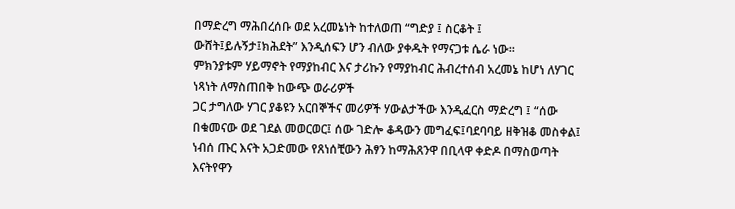በማድረግ ማሕበረሰቡ ወደ አረመኔነት ከተለወጠ “ግድያ ፤ ስርቆት ፤ ውሸት፤ይሉኝታ፤ክሕደት” እንዲሰፍን ሆን ብለው ያቀዱት የማናጋቱ ሴራ ነው።
ምክንያቱም ሃይማኖት የማያከብር እና ታሪኩን የማያከብር ሕብረተሰብ አረመኔ ከሆነ ለሃገር ነጻነት ለማስጠበቅ ከውጭ ወራሪዎች
ጋር ታግለው ሃገር ያቆዩን አርበኞችና መሪዎች ሃውልታችው እንዲፈርስ ማድረግ ፤ “ሰው በቁመናው ወደ ገደል መወርወር፤ ሰው ገድሎ ቆዳውን መግፈፍ፤ባደባባይ ዘቅዝቆ መስቀል፤ ነብሰ ጡር እናት አጋድመው የጸነሰቺውን ሕፃን ከማሕጸንዋ በቢላዋ ቀድዶ በማስወጣት እናትየዋን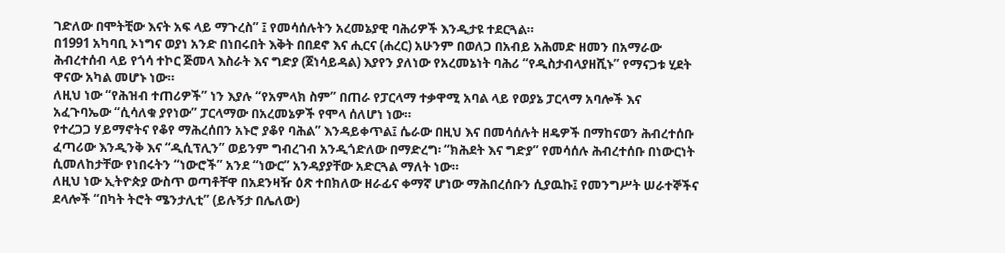ገድለው በሞትቺው እናት አፍ ላይ ማጉረስ” ፤ የመሳሰሉትን አረመኔያዊ ባሕሪዎች እንዲታዩ ተደርጓል።
በ1991 አካባቢ ኦነግና ወያነ አንድ በነበሩበት እቅት በበደኖ እና ሒርና (ሐረር) አሁንም በወለጋ በአብይ አሕመድ ዘመን በአማራው ሕብረተሰብ ላይ የጎሳ ተኮር ጅመላ እስራት እና ግድያ (ጀነሳይዳል) እያየን ያለነው የአረመኔነት ባሕሪ “የዲስታብላያዘሺኑ” የማናጋቱ ሂደት ዋናው አካል መሆኑ ነው።
ለዚህ ነው “የሕዝብ ተጠሪዎች” ነን እያሉ “የአምላክ ስም” በጠራ የፓርላማ ተቃዋሚ አባል ላይ የወያኔ ፓርላማ አባሎች እና አፈጉባኤው “ሲሳለቁ ያየነው” ፓርላማው በአረመኔዎች የሞላ ሰለሆነ ነው።
የተረጋጋ ሃይማኖትና የቆየ ማሕረሰበን አኑሮ ያቆየ ባሕል” እንዳይቀጥል፤ ሴራው በዚህ እና በመሳሰሉት ዘዴዎች በማከናወን ሕብረተሰቡ ፈጣሪው እንዲንቅ እና “ዲሲፕሊን” ወይንም ግብረገብ አንዲጎድለው በማድረግ፡ “ክሕደት እና ግድያ” የመሳሰሉ ሕብረተሰቡ በነውርነት ሲመለከታቸው የነበሩትን “ነውሮች” አንደ “ነውር” አንዳያያቸው አድርጓል ማለት ነው።
ለዚህ ነው ኢትዮጵያ ውስጥ ወጣቶቸዋ በአደንዛዥ ዕጽ ተበክለው ዘራፊና ቀማኛ ሆነው ማሕበረሰቡን ሲያዉኩ፤ የመንግሥት ሠራተኞችና ደላሎች “በካት ትሮት ሜንታሊቲ” (ይሉኝታ በሌለው)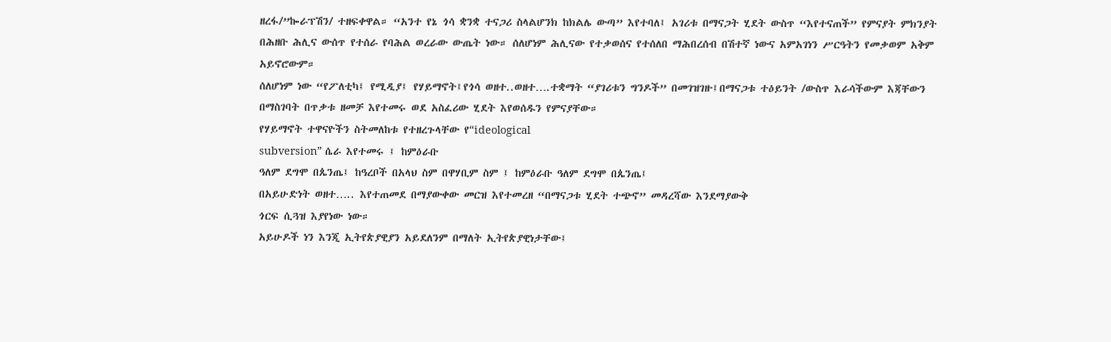ዘረፋ/”ኰራፕሽን/ ተዘፍቀዋል። “አንተ የኔ ጎሳ ቋንቋ ተናጋሪ ስላልሆንክ ከክልሌ ውጣ” እየተባለ፤ አገሪቱ በማናጋት ሂደት ውስጥ “እየተናጠች” የምናያት ምክንያት በሕዘቡ ሕሊና ውሰጥ የተሰራ የባሕል ወረራው ውጤት ነው። ሰለሆነም ሕሊናው የተቃወሰና የተሰለበ ማሕበረሰብ በሽተኛ ነውና አምአገነን ሥርዓትን የመቃወም አቅም አይኖሮውም።
ሰለሆነም ነው “የፖለቲካ፤ የሚዲያ፤ የሃይማኖት፤የጎሳ ወዘተ..ወዘተ….ተቋማት “ያገሪቱን ግንዶች” በመገዝገዙ፤በማናጋቱ ተዕይንት /ውስጥ እራሳችውም እጃቸውን በማስገባት በጥቃቱ ዘመቻ እየተመሩ ወደ አስፈሪው ሂደት እየወሰዱን የምናያቸው።
የሃይማኖት ተዋናዮችን ስትመለከቱ የተዘረጉላቸው የ“ideological
subversion” ሴራ እየተመሩ ፤ ከምዕራቡ
ዓለም ደግሞ በጴንጤ፤ ከዓረቦች በአላህ ስም በዋሃቢም ስም ፤ ከምዕራቡ ዓለም ደግሞ በጴንጤ፤
በአይሁድነት ወዘተ….. እየተጠመደ በማያውቀው መርዝ እየተመረዘ “በማናጋቱ ሂደት ተጭኖ” መዳረሻው እንደማያውቅ
ጎርፍ ሲጓዝ እያየነው ነው።
አይሁዶች ነን እንጂ ኢትየጵያዊያን አይደለንም በማለት ኢትየጵያዊነታቸው፤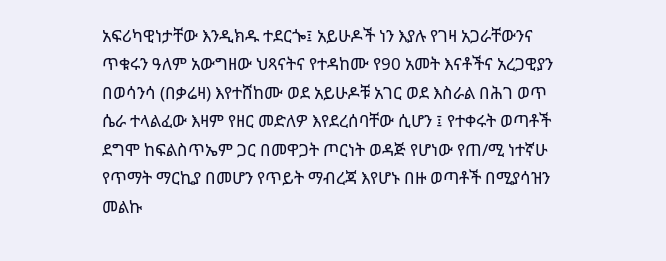አፍሪካዊነታቸው እንዲክዱ ተደርጐ፤ አይሁዶች ነን እያሉ የገዛ አጋራቸውንና ጥቁሩን ዓለም አውግዘው ህጻናትና የተዳከሙ የ90 አመት እናቶችና አረጋዊያን በወሳንሳ (በቃሬዛ) እየተሸከሙ ወደ አይሁዶቹ አገር ወደ እስራል በሕገ ወጥ ሴራ ተላልፈው እዛም የዘር መድለዎ እየደረሰባቸው ሲሆን ፤ የተቀሩት ወጣቶች ደግሞ ከፍልስጥኤም ጋር በመዋጋት ጦርነት ወዳጅ የሆነው የጠ/ሚ ነተኛሁ የጥማት ማርኪያ በመሆን የጥይት ማብረጃ እየሆኑ በዙ ወጣቶች በሚያሳዝን መልኩ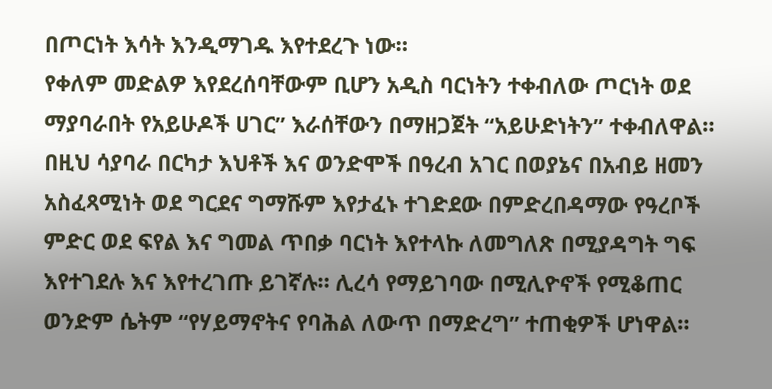በጦርነት እሳት እንዲማገዱ እየተደረጉ ነው።
የቀለም መድልዎ እየደረሰባቸውም ቢሆን አዲስ ባርነትን ተቀብለው ጦርነት ወደ ማያባራበት የአይሁዶች ሀገር” እራሰቸውን በማዘጋጀት “አይሁድነትን” ተቀብለዋል።
በዚህ ሳያባራ በርካታ እህቶች እና ወንድሞች በዓረብ አገር በወያኔና በአብይ ዘመን አስፈጻሚነት ወደ ግርደና ግማሹም እየታፈኑ ተገድደው በምድረበዳማው የዓረቦች ምድር ወደ ፍየል እና ግመል ጥበቃ ባርነት እየተላኩ ለመግለጽ በሚያዳግት ግፍ እየተገደሉ እና እየተረገጡ ይገኛሉ። ሊረሳ የማይገባው በሚሊዮኖች የሚቆጠር ወንድም ሴትም “የሃይማኖትና የባሕል ለውጥ በማድረግ” ተጠቂዎች ሆነዋል።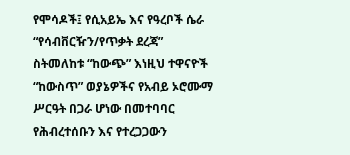የሞሳዶች፤ የሲአይኤ እና የዓረቦች ሴራ “የሳብቨርዥን/የጥቃት ደረጃ” ስትመለከቱ “ከውጭ” እነዚህ ተዋናዮች “ከውስጥ” ወያኔዎችና የአብይ ኦሮሙማ ሥርዓት በጋራ ሆነው በመተባባር የሕብረተሰቡን እና የተረጋጋውን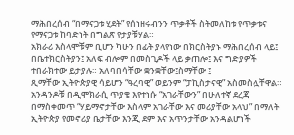ማሕበረሰብ “በማናጋቱ ሂደት” የሰነዘሩብንን ጥቃቶች ስትመለከቱ የጥቃቱና የማናጋቱ ከባድነት በግልጽ የታያቹሃል።
አክራሪ እስላሞቹም ቢሆን ካሁን በፊት ያላየነው በክርስትያኑ ማሕበረሰብ ላይ፤ በቤተክርስትያን፤ አለፍ ብሎም በመስጊዶች ላይ ቃጠሎ፤ እና ግድያዎች ተበራክተው ይታያሉ። አለባበሳቸው ቋንቋቸው፤ስማቸው ፤
ጺማቸው ኢትዮጵያዊ ሳይሆን “ዓረባዊ” ወይንም “ፓኪስታናዊ” አስመስሏቸዋል። አንዳንዶቹ በዲሞክራሲ ጥያቄ እየተነሱ “አገራቸውን” በሁለተኛ ደረጃ በማስቀመጥ “ሃይማኖታቸው እስላም አገራቸው እና መሪያቸው አላህ” በማለት ኢትዮጵያ የመኖሪያ ቤታቸው እንጂ ደም እና አጥንታቸው አንዳልሆነች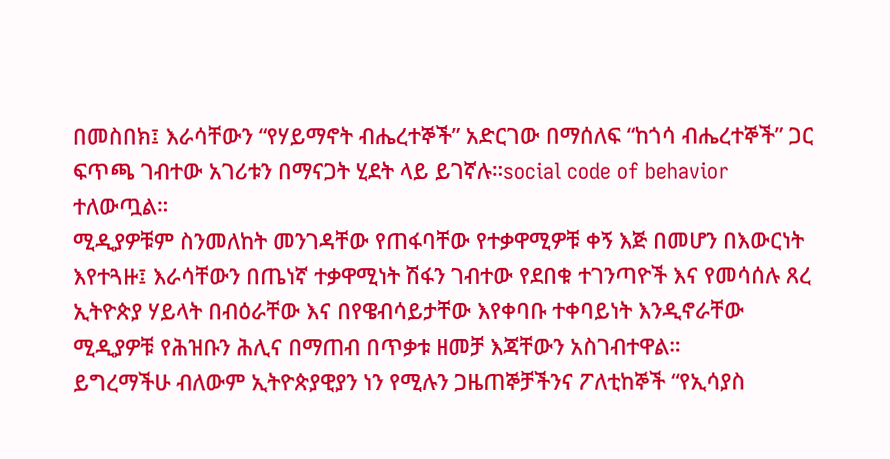በመስበክ፤ እራሳቸውን “የሃይማኖት ብሔረተኞች” አድርገው በማሰለፍ “ከጎሳ ብሔረተኞች” ጋር ፍጥጫ ገብተው አገሪቱን በማናጋት ሂደት ላይ ይገኛሉ።social code of behavior ተለውጧል።
ሚዲያዎቹም ስንመለከት መንገዳቸው የጠፋባቸው የተቃዋሚዎቹ ቀኝ እጅ በመሆን በእውርነት እየተጓዙ፤ እራሳቸውን በጤነኛ ተቃዋሚነት ሽፋን ገብተው የደበቁ ተገንጣዮች እና የመሳሰሉ ጸረ ኢትዮጵያ ሃይላት በብዕራቸው እና በየዌብሳይታቸው እየቀባቡ ተቀባይነት እንዲኖራቸው ሚዲያዎቹ የሕዝቡን ሕሊና በማጠብ በጥቃቱ ዘመቻ እጃቸውን አስገብተዋል።
ይግረማችሁ ብለውም ኢትዮጵያዊያን ነን የሚሉን ጋዜጠኞቻችንና ፖለቲከኞች “የኢሳያስ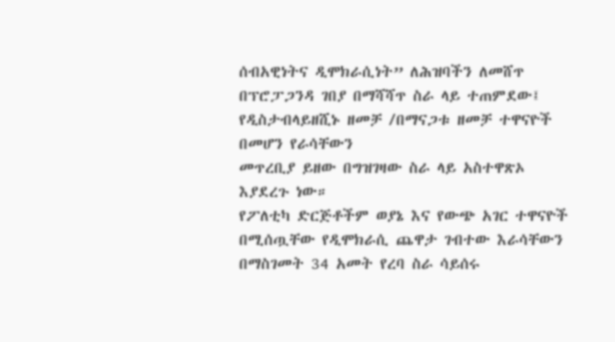ሰብአዊነትና ዲሞክራሲነት” ለሕዝባችን ለመሸጥ በፕሮፓጋንዳ ገበያ በማሻሻጥ ስራ ላይ ተጠምደው፤ የዲስታብላይዘሺኑ ዘመቻ /በማናጋቱ ዘመቻ ተዋናዮች በመሆን የራሳቸውን
መጥረቢያ ይዘው በግዝገዛው ስራ ላይ አስተዋጽኦ እያደረጉ ነው።
የፖለቲካ ድርጅቶችም ወያኔ እና የውጭ አገር ተዋናዮች በሚሰጧቸው የዲሞክራሲ ጨዋታ ገብተው እራሳቸውን በማስገመት 34 አመት የረባ ስራ ሳይሰሩ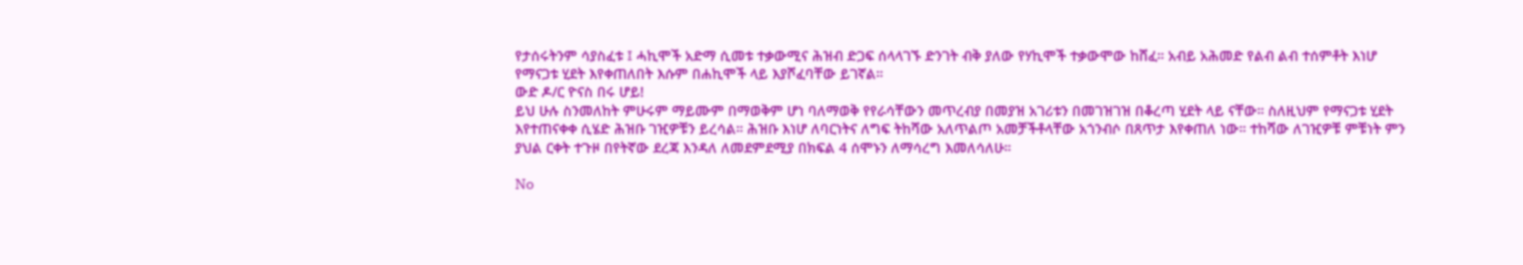የታሰሩትንም ሳያስፈቱ ፤ ሓኪሞች አድማ ሲመቱ ተቃውሚና ሕዝብ ድጋፍ ሰላላገኙ ድንገት ብቅ ያለው የሃኪሞች ተቃውሞው ከሸፈ። አብይ አሕመድ የልብ ልብ ተሰምቶት እነሆ የማናጋቱ ሂደት እየቀጠለበት እሱም በሐኪሞች ላይ እያሾፈባቸው ይገኛል።
ውድ ዶ/ር ዮናስ በሩ ሆይ!
ይህ ሁሉ ስንመለከት ምሁሩም ማይሙም በማወቅም ሆነ ባለማወቅ የየራሳቸውን መጥረብያ በመያዝ አገሪቱን በመገዝገዝ በቆረጣ ሂደት ላይ ናቸው። ስለዚህም የማናጋቱ ሂደት እየተጠናቀቀ ሲሄድ ሕዝቡ ገዢዎቹን ይረሳል። ሕዝቡ እነሆ ለባርነትና ለግፍ ትከሻው አለጥልጦ አመቻችቶላቸው አጎንብሶ በጸጥታ እየቀጠለ ነው። ተከሻው ለገዢዎቹ ምቹነት ምን ያህል ርቀት ተጉዞ በየትኛው ደረጃ እንዳለ ለመደምደሚያ በክፍል 4 ሰሞኑን ለማሳረግ እመለሳለሁ።

No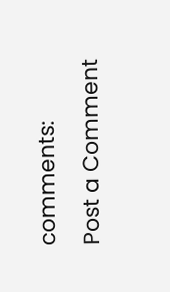comments:
Post a Comment